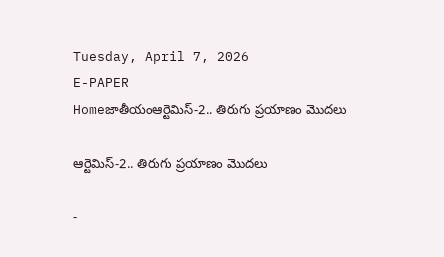Tuesday, April 7, 2026
E-PAPER
Homeజాతీయంఆర్టెమిస్‌-2.. తిరుగు ప్రయాణం మొదలు

ఆర్టెమిస్‌-2.. తిరుగు ప్రయాణం మొదలు

-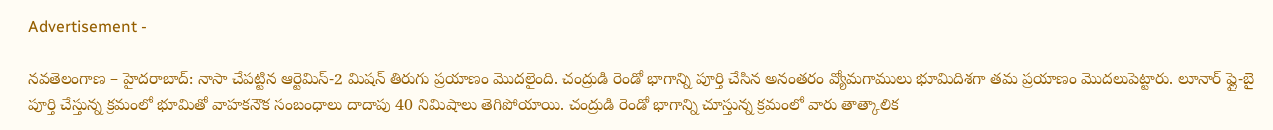Advertisement -

నవతెలంగాణ – హైదరాబాద్: నాసా చేపట్టిన ఆర్టెమిస్‌-2 మిషన్‌ తిరుగు ప్రయాణం మొదలైంది. చంద్రుడి రెండో భాగాన్ని పూర్తి చేసిన అనంతరం వ్యోమగాములు భూమిదిశగా తమ ప్రయాణం మొదలుపెట్టారు. లూనార్‌ ఫ్లై-బై పూర్తి చేస్తున్న క్రమంలో భూమితో వాహకనౌక సంబంధాలు దాదాపు 40 నిమిషాలు తెగిపోయాయి. చంద్రుడి రెండో భాగాన్ని చూస్తున్న క్రమంలో వారు తాత్కాలిక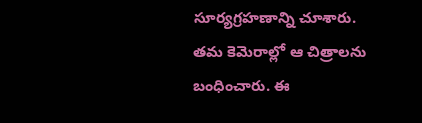సూర్యగ్రహణాన్ని చూశారు. తమ కెమెరాల్లో ఆ చిత్రాలను బంధించారు. ఈ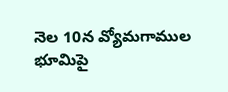నెల 10న వ్యోమగాముల భూమిపై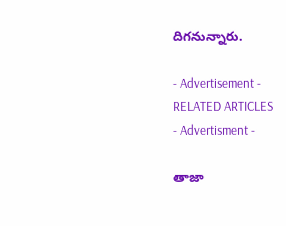దిగనున్నారు.

- Advertisement -
RELATED ARTICLES
- Advertisment -

తాజా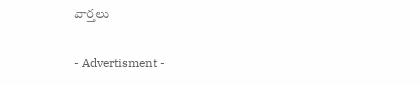వార్తలు

- Advertisment -